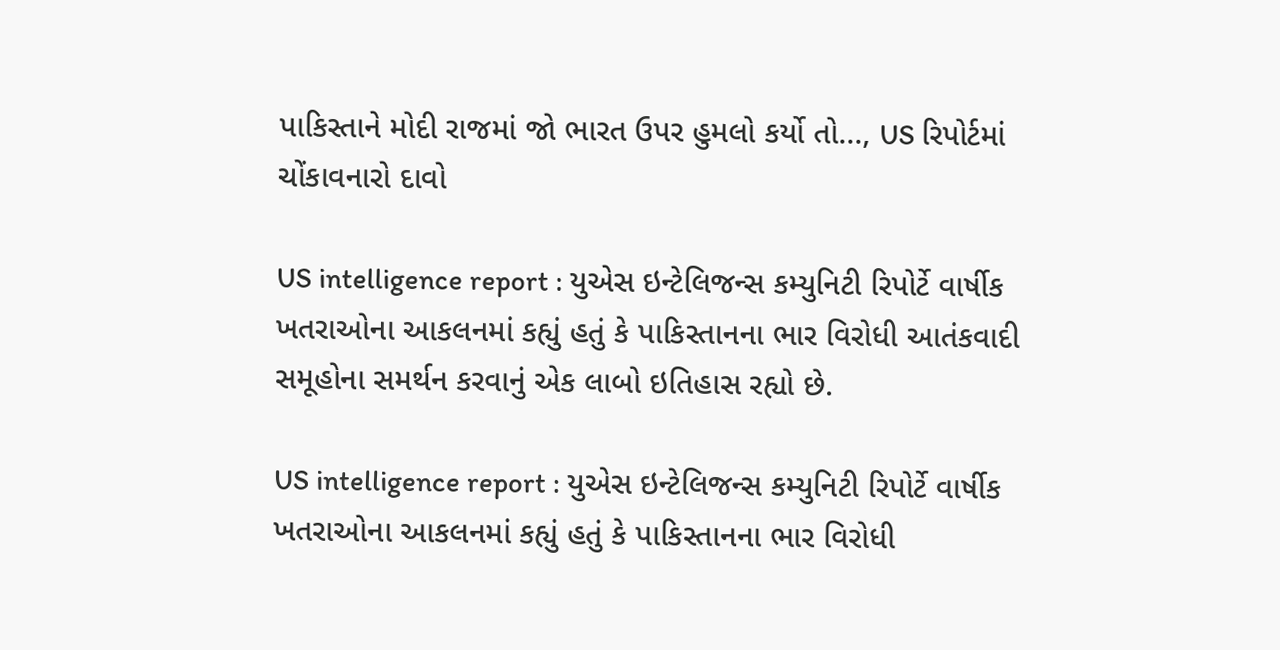પાકિસ્તાને મોદી રાજમાં જો ભારત ઉપર હુમલો કર્યો તો..., US રિપોર્ટમાં ચોંકાવનારો દાવો

US intelligence report : યુએસ ઇન્ટેલિજન્સ કમ્યુનિટી રિપોર્ટે વાર્ષીક ખતરાઓના આકલનમાં કહ્યું હતું કે પાકિસ્તાનના ભાર વિરોધી આતંકવાદી સમૂહોના સમર્થન કરવાનું એક લાબો ઇતિહાસ રહ્યો છે.

US intelligence report : યુએસ ઇન્ટેલિજન્સ કમ્યુનિટી રિપોર્ટે વાર્ષીક ખતરાઓના આકલનમાં કહ્યું હતું કે પાકિસ્તાનના ભાર વિરોધી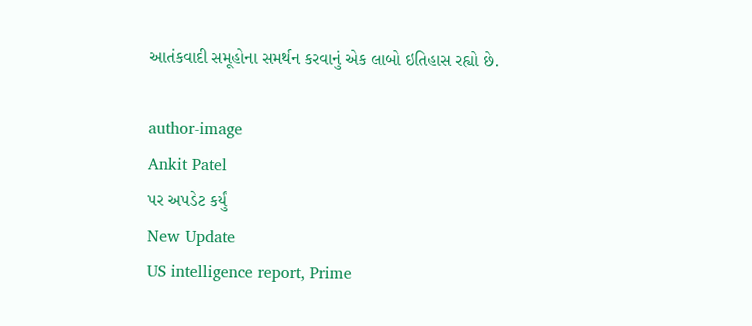આતંકવાદી સમૂહોના સમર્થન કરવાનું એક લાબો ઇતિહાસ રહ્યો છે.

author-image
Ankit Patel
પર અપડેટ કર્યું
New Update
US intelligence report, Prime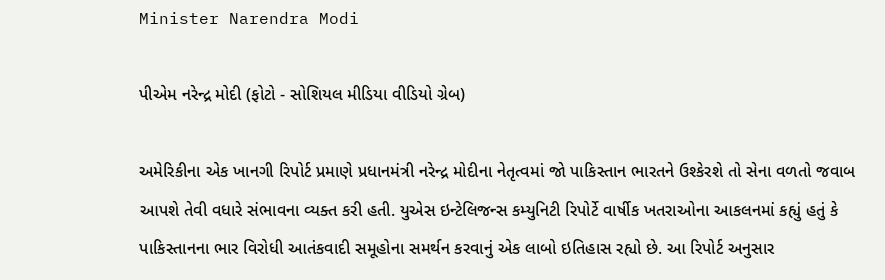Minister Narendra Modi

પીએમ નરેન્દ્ર મોદી (ફોટો - સોશિયલ મીડિયા વીડિયો ગ્રેબ)

અમેરિકીના એક ખાનગી રિપોર્ટ પ્રમાણે પ્રધાનમંત્રી નરેન્દ્ર મોદીના નેતૃત્વમાં જો પાકિસ્તાન ભારતને ઉશ્કેરશે તો સેના વળતો જવાબ આપશે તેવી વધારે સંભાવના વ્યક્ત કરી હતી. યુએસ ઇન્ટેલિજન્સ કમ્યુનિટી રિપોર્ટે વાર્ષીક ખતરાઓના આકલનમાં કહ્યું હતું કે પાકિસ્તાનના ભાર વિરોધી આતંકવાદી સમૂહોના સમર્થન કરવાનું એક લાબો ઇતિહાસ રહ્યો છે. આ રિપોર્ટ અનુસાર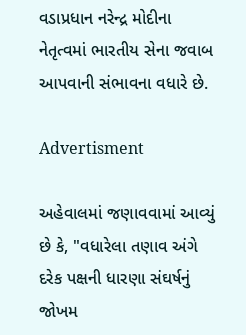વડાપ્રધાન નરેન્દ્ર મોદીના નેતૃત્વમાં ભારતીય સેના જવાબ આપવાની સંભાવના વધારે છે.

Advertisment

અહેવાલમાં જણાવવામાં આવ્યું છે કે, "વધારેલા તણાવ અંગે દરેક પક્ષની ધારણા સંઘર્ષનું જોખમ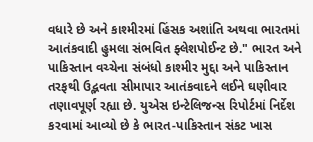વધારે છે અને કાશ્મીરમાં હિંસક અશાંતિ અથવા ભારતમાં આતંકવાદી હુમલા સંભવિત ફ્લેશપોઈન્ટ છે." ભારત અને પાકિસ્તાન વચ્ચેના સંબંધો કાશ્મીર મુદ્દા અને પાકિસ્તાન તરફથી ઉદ્ભવતા સીમાપાર આતંકવાદને લઈને ઘણીવાર તણાવપૂર્ણ રહ્યા છે. યુએસ ઇન્ટેલિજન્સ રિપોર્ટમાં નિર્દેશ કરવામાં આવ્યો છે કે ભારત-પાકિસ્તાન સંકટ ખાસ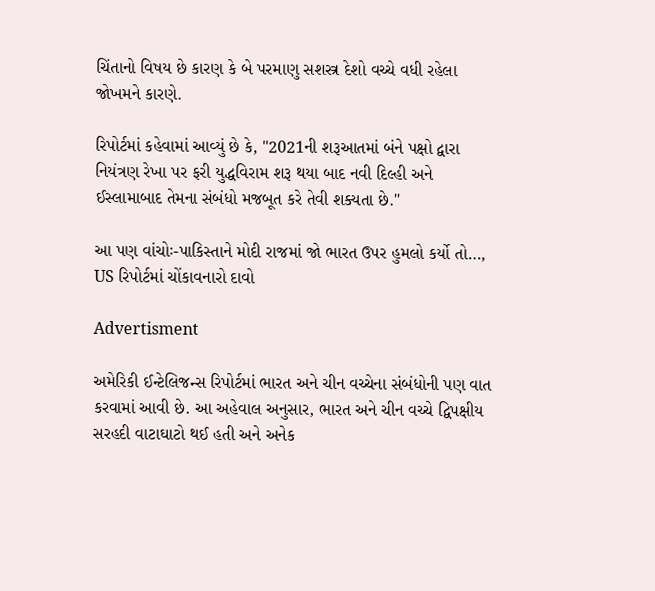ચિંતાનો વિષય છે કારણ કે બે પરમાણુ સશસ્ત્ર દેશો વચ્ચે વધી રહેલા જોખમને કારણે.

રિપોર્ટમાં કહેવામાં આવ્યું છે કે, "2021ની શરૂઆતમાં બંને પક્ષો દ્વારા નિયંત્રણ રેખા પર ફરી યુદ્ધવિરામ શરૂ થયા બાદ નવી દિલ્હી અને ઈસ્લામાબાદ તેમના સંબંધો મજબૂત કરે તેવી શક્યતા છે."

આ પણ વાંચોઃ-પાકિસ્તાને મોદી રાજમાં જો ભારત ઉપર હુમલો કર્યો તો…, US રિપોર્ટમાં ચોંકાવનારો દાવો

Advertisment

અમેરિકી ઈન્ટેલિજન્સ રિપોર્ટમાં ભારત અને ચીન વચ્ચેના સંબંધોની પણ વાત કરવામાં આવી છે. આ અહેવાલ અનુસાર, ભારત અને ચીન વચ્ચે દ્વિપક્ષીય સરહદી વાટાઘાટો થઈ હતી અને અનેક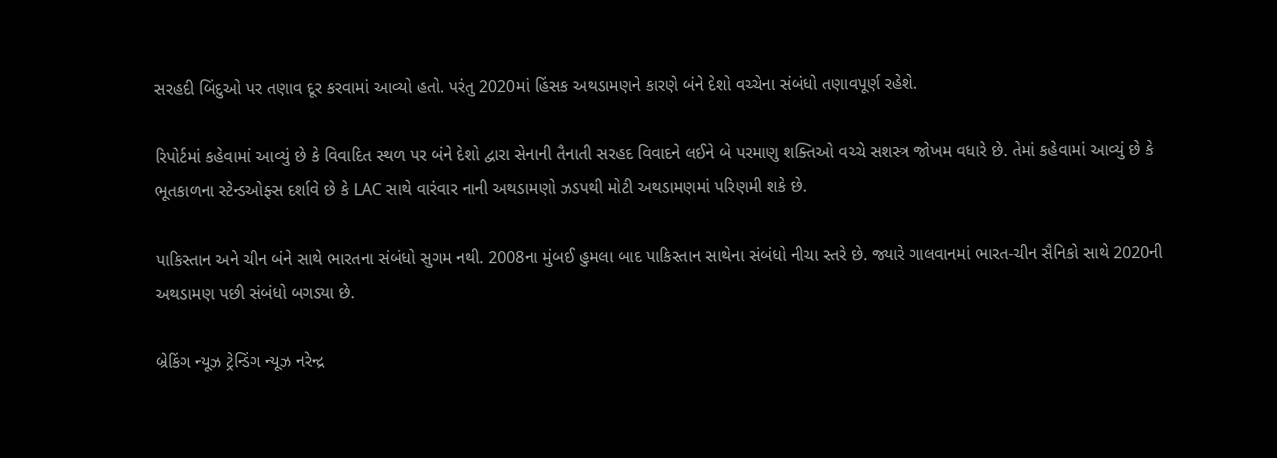સરહદી બિંદુઓ પર તણાવ દૂર કરવામાં આવ્યો હતો. પરંતુ 2020માં હિંસક અથડામણને કારણે બંને દેશો વચ્ચેના સંબંધો તણાવપૂર્ણ રહેશે.

રિપોર્ટમાં કહેવામાં આવ્યું છે કે વિવાદિત સ્થળ પર બંને દેશો દ્વારા સેનાની તૈનાતી સરહદ વિવાદને લઈને બે પરમાણુ શક્તિઓ વચ્ચે સશસ્ત્ર જોખમ વધારે છે. તેમાં કહેવામાં આવ્યું છે કે ભૂતકાળના સ્ટેન્ડઓફ્સ દર્શાવે છે કે LAC સાથે વારંવાર નાની અથડામણો ઝડપથી મોટી અથડામણમાં પરિણમી શકે છે.

પાકિસ્તાન અને ચીન બંને સાથે ભારતના સંબંધો સુગમ નથી. 2008ના મુંબઈ હુમલા બાદ પાકિસ્તાન સાથેના સંબંધો નીચા સ્તરે છે. જ્યારે ગાલવાનમાં ભારત-ચીન સૈનિકો સાથે 2020ની અથડામણ પછી સંબંધો બગડ્યા છે.

બ્રેકિંગ ન્યૂઝ ટ્રેન્ડિંગ ન્યૂઝ નરેન્દ્ર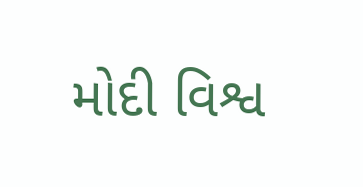મોદી વિશ્વ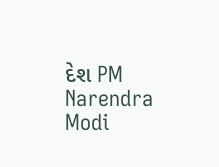દેશ PM Narendra Modi